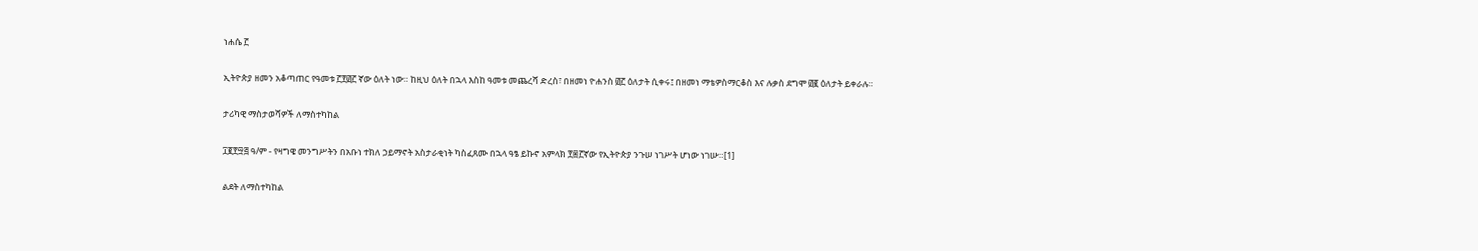ነሐሴ ፫

ኢትዮጵያ ዘመን አቆጣጠር የዓመቱ ፫፻፴፫ ኛው ዕለት ነው። ከዚህ ዕለት በኋላ እስከ ዓመቱ መጨረሻ ድረስ፣ በዘመነ ዮሐንስ ፴፫ ዕለታት ሲቀሩ፤ በዘመነ ማቴዎስማርቆስ እና ሉቃስ ደግሞ ፴፪ ዕለታት ይቀራሉ።

ታሪካዊ ማስታወሻዎች ለማስተካከል

፲፪፻፵፭ ዓ/ም - የዛግዌ መንግሥትን በአቡነ ተክለ ኃይማኖት አስታራቂነት ካስፈጸሙ በኋላ ዓፄ ይኩኖ አምላክ ፻፷፫ኛው የኢትዮጵያ ንጉሠ ነገሥት ሆነው ነገሡ።[1]

ልደት ለማስተካከል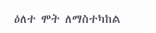ዕለተ ሞት ለማስተካከል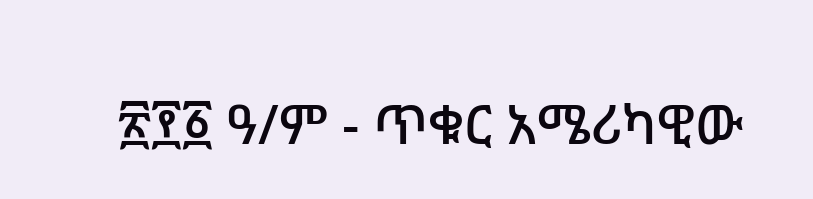፳፻፩ ዓ/ም - ጥቁር አሜሪካዊው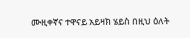ሙዚቀኛና ተዋናይ አይዛክ ሄይስ በዚህ ዕለት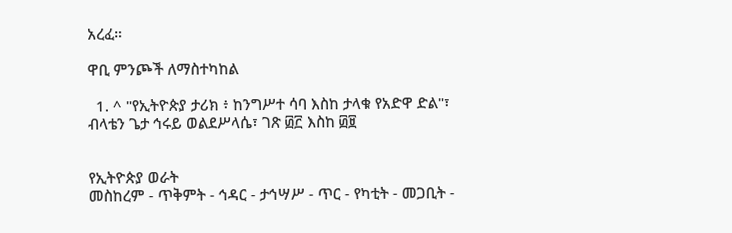አረፈ።

ዋቢ ምንጮች ለማስተካከል

  1. ^ "የኢትዮጵያ ታሪክ ፥ ከንግሥተ ሳባ እስከ ታላቁ የአድዋ ድል"፣ ብላቴን ጌታ ኅሩይ ወልደሥላሴ፣ ገጽ ፴፫ እስከ ፴፱


የኢትዮጵያ ወራት
መስከረም - ጥቅምት - ኅዳር - ታኅሣሥ - ጥር - የካቲት - መጋቢት -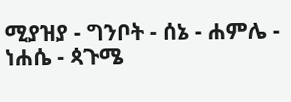ሚያዝያ - ግንቦት - ሰኔ - ሐምሌ - ነሐሴ - ጳጉሜ